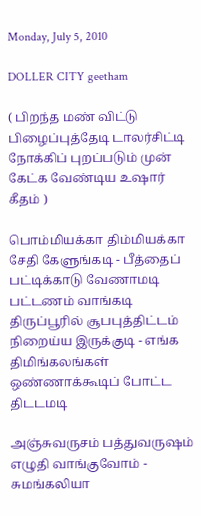Monday, July 5, 2010

DOLLER CITY geetham

( பிறந்த மண் விட்டு பிழைப்புத்தேடி டாலர்சிட்டி நோக்கிப் புறப்படும் முன் கேட்க வேண்டிய உஷார் கீதம் )

பொம்மியக்கா திம்மியக்கா சேதி கேளுங்கடி - பீத்தைப்
பட்டிக்காடு வேணாமடி பட்டணம் வாங்கடி
திருப்பூரில் சூபபுத்திட்டம் நிறைய்ய இருக்குடி - எங்க
திமிங்கலங்கள் ஒண்ணாக்கூடிப் போட்ட திடடமடி

அஞ்சுவருசம் பத்துவருஷம் எழுதி வாங்குவோம் - சுமங்கலியா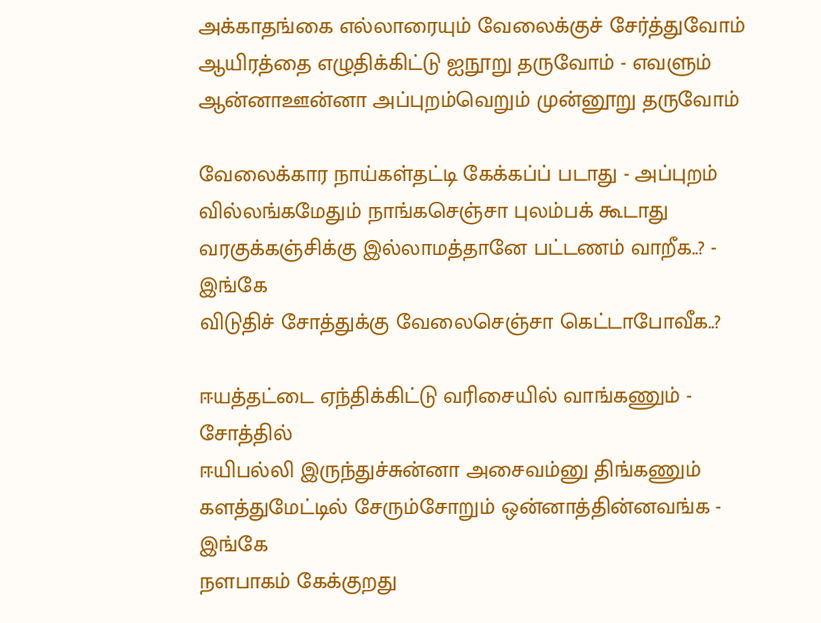அக்காதங்கை எல்லாரையும் வேலைக்குச் சேர்த்துவோம்
ஆயிரத்தை எழுதிக்கிட்டு ஐநூறு தருவோம் - எவளும்
ஆன்னாஊன்னா அப்புறம்வெறும் முன்னூறு தருவோம்

வேலைக்கார நாய்கள்தட்டி கேக்கப்ப் படாது - அப்புறம்
வில்லங்கமேதும் நாங்கசெஞ்சா புலம்பக் கூடாது
வரகுக்கஞ்சிக்கு இல்லாமத்தானே பட்டணம் வாறீக..? - இங்கே
விடுதிச் சோத்துக்கு வேலைசெஞ்சா கெட்டாபோவீக..?

ஈயத்தட்டை ஏந்திக்கிட்டு வரிசையில் வாங்கணும் - சோத்தில்
ஈயிபல்லி இருந்துச்சுன்னா அசைவம்னு திங்கணும்
களத்துமேட்டில் சேரும்சோறும் ஒன்னாத்தின்னவங்க - இங்கே
நளபாகம் கேக்குறது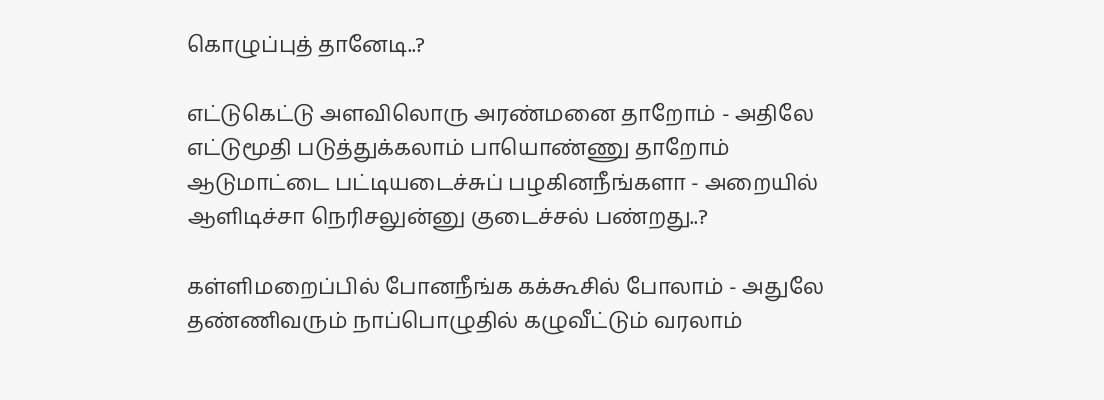கொழுப்புத் தானேடி..?

எட்டுகெட்டு அளவிலொரு அரண்மனை தாறோம் - அதிலே
எட்டுமூதி படுத்துக்கலாம் பாயொண்ணு தாறோம்
ஆடுமாட்டை பட்டியடைச்சுப் பழகினநீங்களா - அறையில்
ஆளிடிச்சா நெரிசலுன்னு குடைச்சல் பண்றது..?

கள்ளிமறைப்பில் போனநீங்க கக்கூசில் போலாம் - அதுலே
தண்ணிவரும் நாப்பொழுதில் கழுவீட்டும் வரலாம்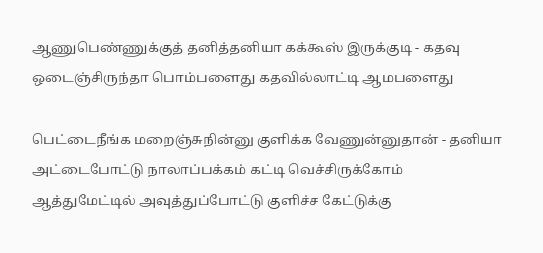ஆணுபெண்ணுக்குத் தனித்தனியா கக்கூஸ் இருக்குடி - கதவு
ஒடைஞ்சிருந்தா பொம்பளைது கதவில்லாட்டி ஆமபளைது

பெட்டைநீங்க மறைஞ்சுநின்னு குளிக்க வேணுன்னுதான் - தனியா
அட்டைபோட்டு நாலாப்பக்கம் கட்டி வெச்சிருக்கோம்
ஆத்துமேட்டில் அவுத்துப்போட்டு குளிச்ச கேட்டுக்கு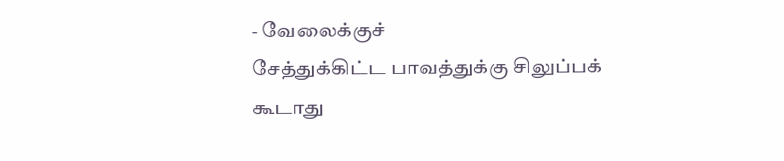- வேலைக்குச்
சேத்துக்கிட்ட பாவத்துக்கு சிலுப்பக் கூடாது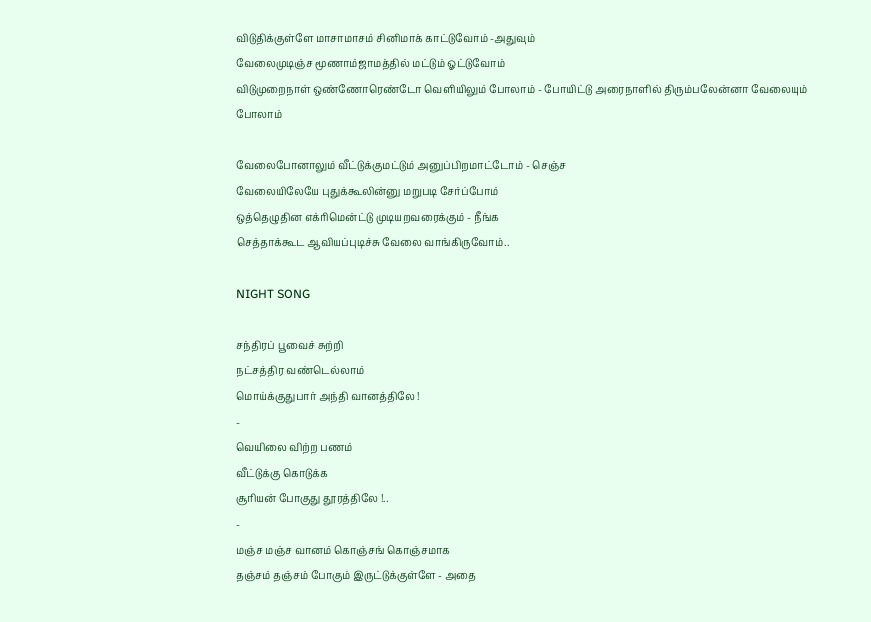விடுதிக்குள்ளே மாசாமாசம் சினிமாக் காட்டுவோம் -அதுவும்
வேலைமுடிஞ்ச மூணாம்ஜாமத்தில் மட்டும் ஓட்டுவோம்
விடுமுறைநாள் ஒண்ணோரெண்டோ வெளியிலும் போலாம் - போயிட்டு அரைநாளில் திரும்பலேன்னா வேலையும் போலாம்

வேலைபோனாலும் வீட்டுக்குமட்டும் அனுப்பிறமாட்டோம் - செஞ்ச
வேலையிலேயே புதுக்கூலின்னு மறுபடி சேர்ப்போம்
ஒத்தெழுதின எக்ரிமென்ட்டு முடியறவரைக்கும் - நீங்க
செத்தாக்கூட ஆவியப்புடிச்சு வேலை வாங்கிருவோம்..

NIGHT SONG

சந்திரப் பூவைச் சுற்றி
நட்சத்திர வண்டெல்லாம்
மொய்க்குதுபார் அந்தி வானத்திலே !
-
வெயிலை விற்ற பணம்
வீட்டுக்கு கொடுக்க
சூரியன் போகுது தூரத்திலே !..
-
மஞ்ச மஞ்ச வானம் கொஞ்சங் கொஞ்சமாக
தஞ்சம் தஞ்சம் போகும் இருட்டுக்குள்ளே - அதை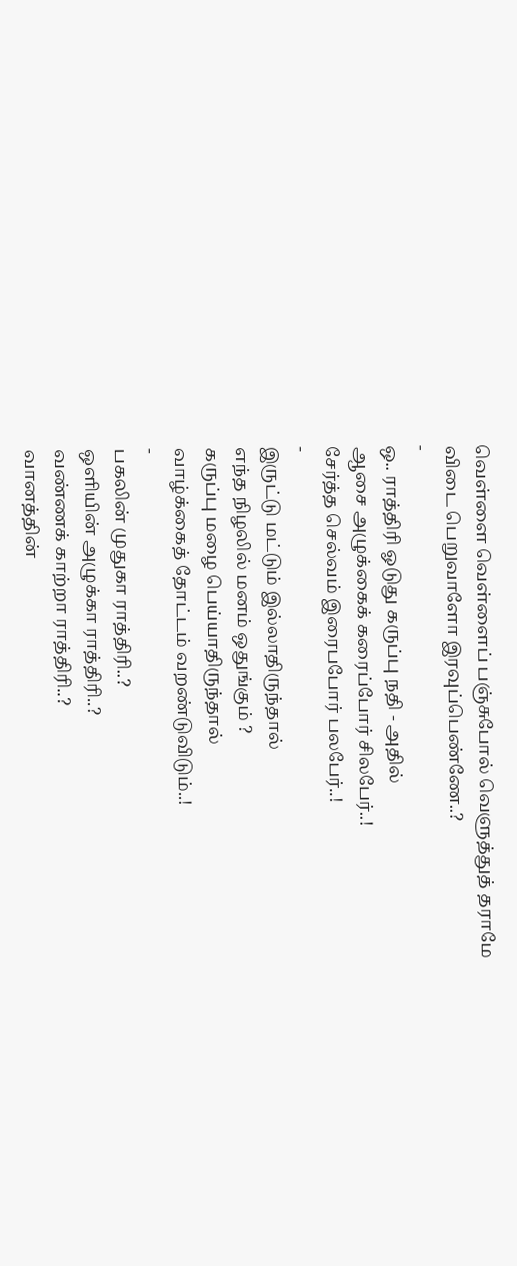வெள்ளை வெள்ளைப் பஞ்சுபோல் வெளுத்துத் தராமே
விடை பெறுவாளோ இரவுப்பெண்ணே..?
-
ஒ.. ராத்திரி ஓடுது கருப்பு நதி - அதில்
ஆசை அழுக்கைக் கரைப்போர் சிலபேர்..!
சேர்த்த செல்வம் இரைபபோர் பலபேர்..!
-
இருட்டு மட்டும் இல்லாதிருந்தால்
எந்த நிழலில் மனம் ஒதுங்கும் ?
கருப்பு மழை பெய்யாதிருந்தால்
வாழ்க்கைத் தோட்டம் வறண்டுவிடும்..!
-
பகலின் முதுகா ராத்திரி..?
ஒளியின் அழுக்கா ராத்திரி..?
வண்ணக் காற்றா ராத்திரி..?
வானத்தின்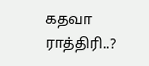கதவா ராத்திரி..?